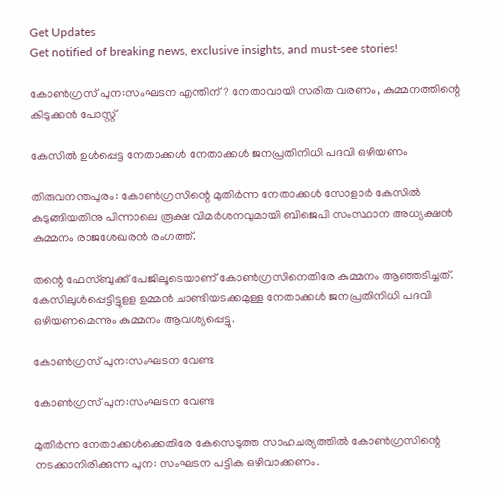Get Updates
Get notified of breaking news, exclusive insights, and must-see stories!

കോണ്‍ഗ്രസ് പുന:സംഘടന എന്തിന്? നേതാവായി സരിത വരണം, കുമ്മനത്തിന്റെ കിടുക്കന്‍ പോസ്റ്റ്

കേസില്‍ ഉള്‍പ്പെട്ട നേതാക്കള്‍ നേതാക്കള്‍ ജനപ്രതിനിധി പദവി ഒഴിയണം

തിരുവനന്തപുരം: കോണ്‍ഗ്രസിന്റെ മുതിര്‍ന്ന നേതാക്കള്‍ സോളാര്‍ കേസില്‍ കുടുങ്ങിയതിനു പിന്നാലെ രൂക്ഷ വിമര്‍ശനവുമായി ബിജെപി സംസ്ഥാന അധ്യക്ഷന്‍ കുമ്മനം രാജശേഖരന്‍ രംഗത്ത്.

തന്റെ ഫേസ്ബുക്ക് പേജിലൂടെയാണ് കോണ്‍ഗ്രസിനെതിരേ കുമ്മനം ആഞ്ഞടിച്ചത്. കേസിലുള്‍പ്പെട്ടിട്ടുളള ഉമ്മന്‍ ചാണ്ടിയടക്കമുള്ള നേതാക്കള്‍ ജനപ്രതിനിധി പദവി ഒഴിയണമെന്നും കുമ്മനം ആവശ്യപ്പെട്ടു.

കോണ്‍ഗ്രസ് പുന:സംഘടന വേണ്ട

കോണ്‍ഗ്രസ് പുന:സംഘടന വേണ്ട

മുതിര്‍ന്ന നേതാക്കള്‍ക്കെതിരേ കേസെടുത്ത സാഹചര്യത്തില്‍ കോണ്‍ഗ്രസിന്റെ നടക്കാനിരിക്കുന്ന പുന: സംഘടന പട്ടിക ഒഴിവാക്കണം.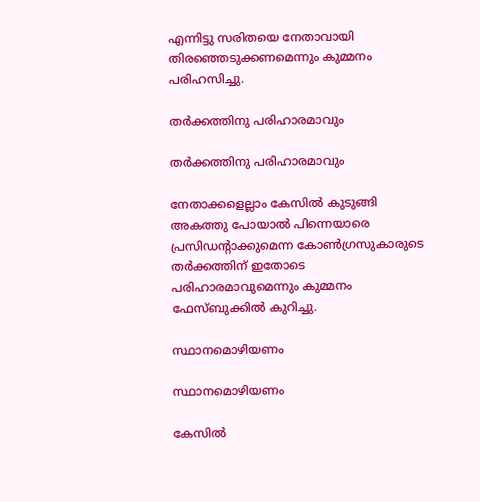എന്നിട്ടു സരിതയെ നേതാവായി തിരഞ്ഞെടുക്കണമെന്നും കുമ്മനം പരിഹസിച്ചു.

തര്‍ക്കത്തിനു പരിഹാരമാവും

തര്‍ക്കത്തിനു പരിഹാരമാവും

നേതാക്കളെല്ലാം കേസില്‍ കുടുങ്ങി അകത്തു പോയാല്‍ പിന്നെയാരെ പ്രസിഡന്റാക്കുമെന്ന കോണ്‍ഗ്രസുകാരുടെ തര്‍ക്കത്തിന് ഇതോടെ പരിഹാരമാവുമെന്നും കുമ്മനം ഫേസ്ബുക്കില്‍ കുറിച്ചു.

സ്ഥാനമൊഴിയണം

സ്ഥാനമൊഴിയണം

കേസില്‍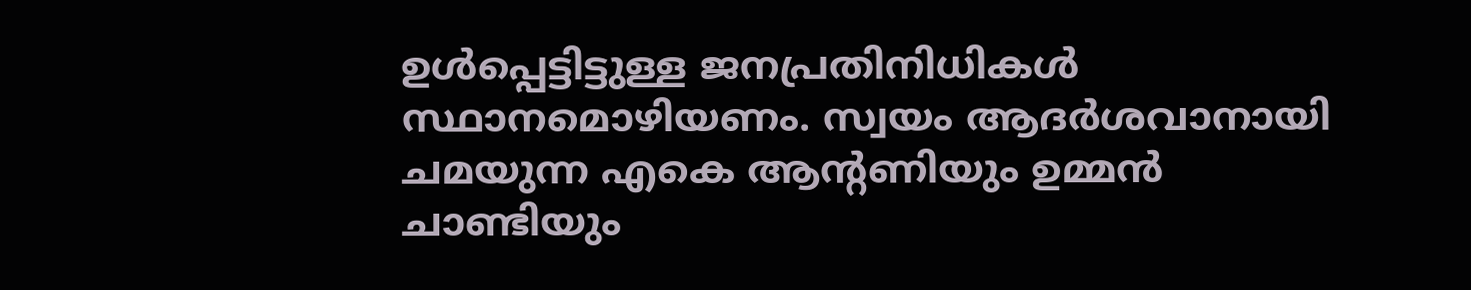ഉള്‍പ്പെട്ടിട്ടുള്ള ജനപ്രതിനിധികള്‍ സ്ഥാനമൊഴിയണം. സ്വയം ആദര്‍ശവാനായി ചമയുന്ന എകെ ആന്റണിയും ഉമ്മന്‍ ചാണ്ടിയും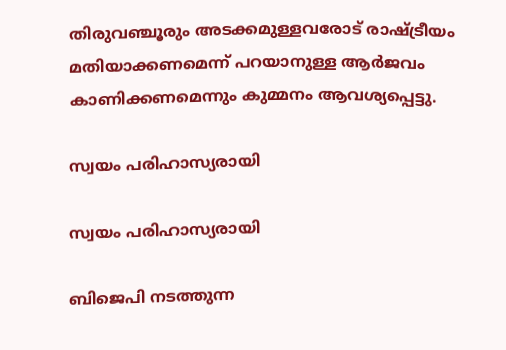തിരുവഞ്ചൂരും അടക്കമുള്ളവരോട് രാഷ്ട്രീയം മതിയാക്കണമെന്ന് പറയാനുള്ള ആര്‍ജവം കാണിക്കണമെന്നും കുമ്മനം ആവശ്യപ്പെട്ടു.

സ്വയം പരിഹാസ്യരായി

സ്വയം പരിഹാസ്യരായി

ബിജെപി നടത്തുന്ന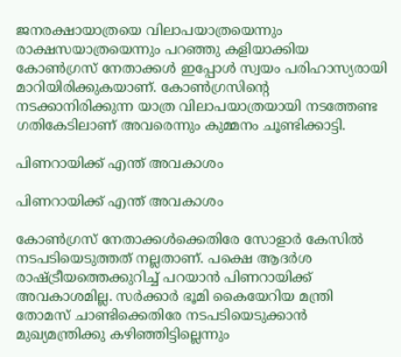ജനരക്ഷായാത്രയെ വിലാപയാത്രയെന്നും രാക്ഷസയാത്രയെന്നും പറഞ്ഞു കളിയാക്കിയ കോണ്‍ഗ്രസ് നേതാക്കള്‍ ഇപ്പോള്‍ സ്വയം പരിഹാസ്യരായി മാറിയിരിക്കുകയാണ്. കോണ്‍ഗ്രസിന്റെ നടക്കാനിരിക്കുന്ന യാത്ര വിലാപയാത്രയായി നടത്തേണ്ട ഗതികേടിലാണ് അവരെന്നും കുമ്മനം ചൂണ്ടിക്കാട്ടി.

പിണറായിക്ക് എന്ത് അവകാശം

പിണറായിക്ക് എന്ത് അവകാശം

കോണ്‍ഗ്രസ് നേതാക്കള്‍ക്കെതിരേ സോളാര്‍ കേസില്‍ നടപടിയെടുത്തത് നല്ലതാണ്. പക്ഷെ ആദര്‍ശ രാഷ്ട്രീയത്തെക്കുറിച്ച് പറയാന്‍ പിണറായിക്ക് അവകാശമില്ല. സര്‍ക്കാര്‍ ഭൂമി കൈയേറിയ മന്ത്രി തോമസ് ചാണ്ടിക്കെതിരേ നടപടിയെടുക്കാന്‍ മുഖ്യമന്ത്രിക്കു കഴിഞ്ഞിട്ടില്ലെന്നും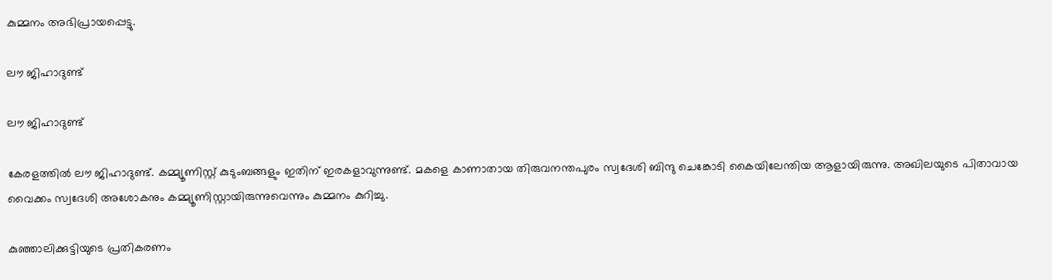കുമ്മനം അഭിപ്രായപ്പെട്ടു.

ലൗ ജിഹാദുണ്ട്

ലൗ ജിഹാദുണ്ട്

കേരളത്തില്‍ ലൗ ജിഹാദുണ്ട്. കമ്മ്യൂണിസ്റ്റ് കുടുംബങ്ങളും ഇതിന് ഇരകളാവുന്നുണ്ട്. മകളെ കാണാതായ തിരുവനന്തപുരം സ്വദേശി ബിന്ദു ചെങ്കോടി കൈയിലേന്തിയ ആളായിരുന്നു. അഖിലയുടെ പിതാവായ വൈക്കം സ്വദേശി അശോകനും കമ്മ്യൂണിസ്റ്റായിരുന്നുവെന്നും കുമ്മനം കുറിച്ചു.

കുഞ്ഞാലിക്കുട്ടിയുടെ പ്രതികരണം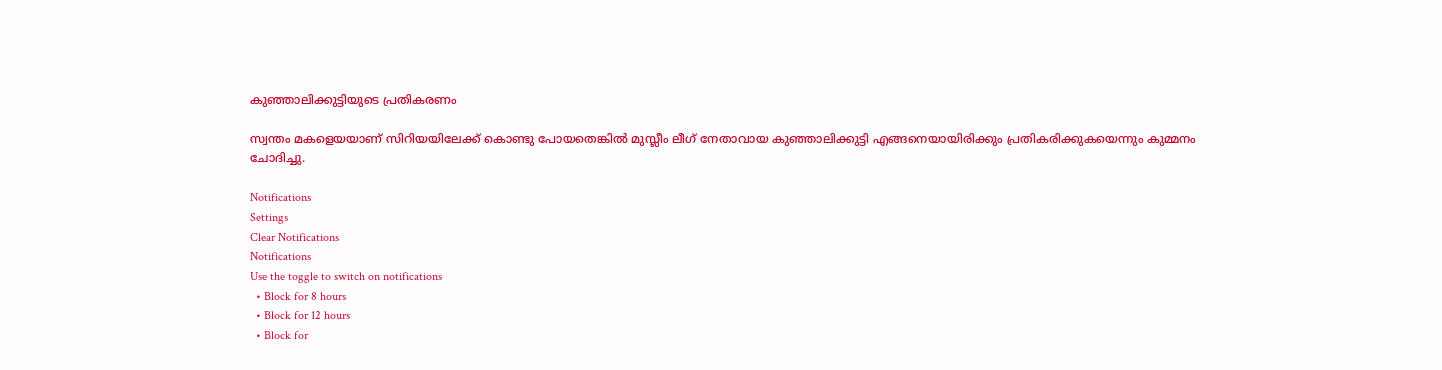കുഞ്ഞാലിക്കുട്ടിയുടെ പ്രതികരണം

സ്വന്തം മകളെയയാണ് സിറിയയിലേക്ക് കൊണ്ടു പോയതെങ്കില്‍ മുസ്ലീം ലീഗ് നേതാവായ കുഞ്ഞാലിക്കുട്ടി എങ്ങനെയായിരിക്കും പ്രതികരിക്കുകയെന്നും കുമ്മനം ചോദിച്ചു.

Notifications
Settings
Clear Notifications
Notifications
Use the toggle to switch on notifications
  • Block for 8 hours
  • Block for 12 hours
  • Block for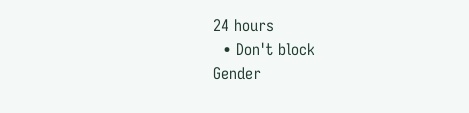24 hours
  • Don't block
Gender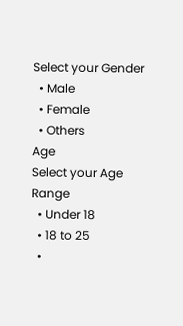Select your Gender
  • Male
  • Female
  • Others
Age
Select your Age Range
  • Under 18
  • 18 to 25
  •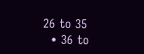26 to 35
  • 36 to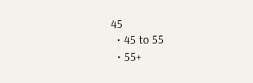45
  • 45 to 55
  • 55+